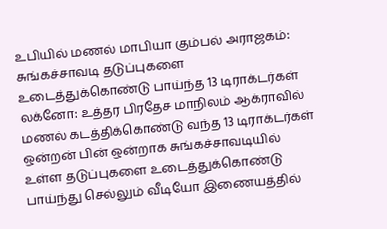உபியில் மணல் மாபியா கும்பல் அராஜகம்: சுங்கச்சாவடி தடுப்புகளை உடைத்துக்கொண்டு பாய்ந்த 13 டிராக்டர்கள்
லக்னோ: உத்தர பிரதேச மாநிலம் ஆக்ராவில் மணல் கடத்திக்கொண்டு வந்த 13 டிராக்டர்கள் ஒன்றன் பின் ஒன்றாக சுங்கச்சாவடியில் உள்ள தடுப்புகளை உடைத்துக்கொண்டு பாய்ந்து செல்லும் வீடியோ இணையத்தில்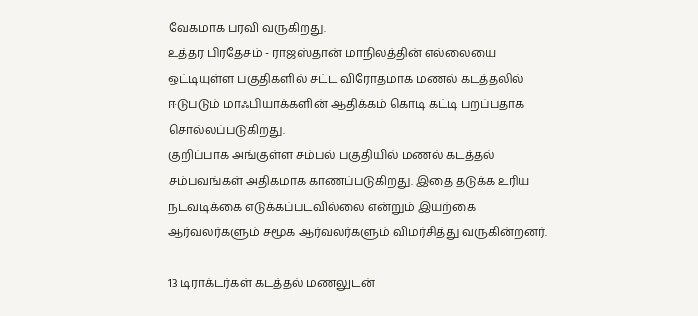வேகமாக பரவி வருகிறது.
உத்தர பிரதேசம் - ராஜஸ்தான் மாநிலத்தின் எல்லையை ஒட்டியுள்ள பகுதிகளில் சட்ட விரோதமாக மணல் கடத்தலில் ஈடுபடும் மாஃபியாக்களின் ஆதிக்கம் கொடி கட்டி பறப்பதாக சொல்லப்படுகிறது.
குறிப்பாக அங்குள்ள சம்பல் பகுதியில் மணல் கடத்தல் சம்பவங்கள் அதிகமாக காணப்படுகிறது. இதை தடுக்க உரிய நடவடிக்கை எடுக்கப்படவில்லை என்றும் இயற்கை ஆர்வலர்களும் சமூக ஆர்வலர்களும் விமர்சித்து வருகின்றனர்.

13 டிராக்டர்கள் கடத்தல் மணலுடன்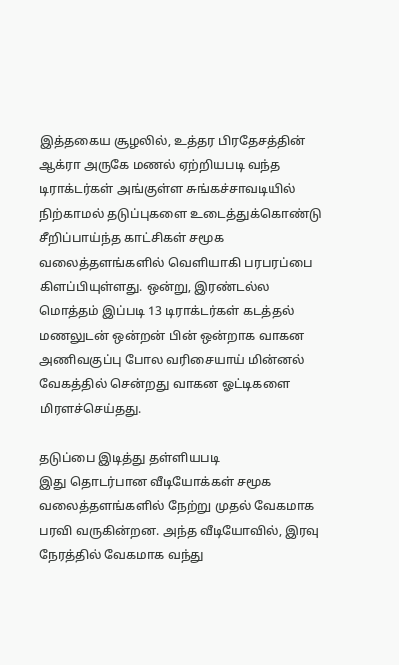இத்தகைய சூழலில், உத்தர பிரதேசத்தின் ஆக்ரா அருகே மணல் ஏற்றியபடி வந்த டிராக்டர்கள் அங்குள்ள சுங்கச்சாவடியில் நிற்காமல் தடுப்புகளை உடைத்துக்கொண்டு சீறிப்பாய்ந்த காட்சிகள் சமூக வலைத்தளங்களில் வெளியாகி பரபரப்பை கிளப்பியுள்ளது. ஒன்று, இரண்டல்ல மொத்தம் இப்படி 13 டிராக்டர்கள் கடத்தல் மணலுடன் ஒன்றன் பின் ஒன்றாக வாகன அணிவகுப்பு போல வரிசையாய் மின்னல் வேகத்தில் சென்றது வாகன ஓட்டிகளை மிரளச்செய்தது.

தடுப்பை இடித்து தள்ளியபடி
இது தொடர்பான வீடியோக்கள் சமூக வலைத்தளங்களில் நேற்று முதல் வேகமாக பரவி வருகின்றன. அந்த வீடியோவில், இரவு நேரத்தில் வேகமாக வந்து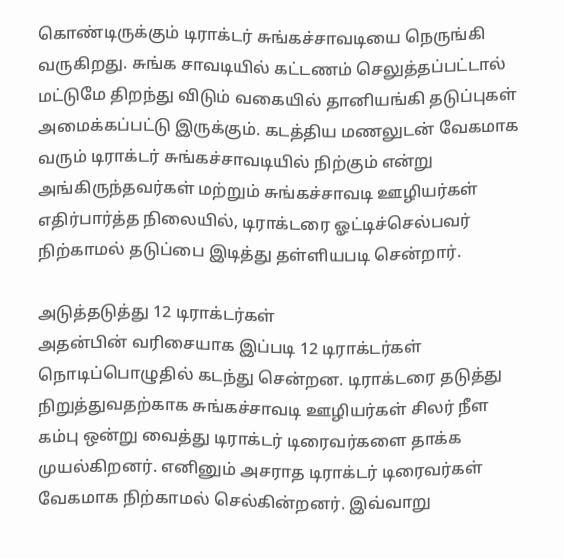கொண்டிருக்கும் டிராக்டர் சுங்கச்சாவடியை நெருங்கி வருகிறது. சுங்க சாவடியில் கட்டணம் செலுத்தப்பட்டால் மட்டுமே திறந்து விடும் வகையில் தானியங்கி தடுப்புகள் அமைக்கப்பட்டு இருக்கும். கடத்திய மணலுடன் வேகமாக வரும் டிராக்டர் சுங்கச்சாவடியில் நிற்கும் என்று அங்கிருந்தவர்கள் மற்றும் சுங்கச்சாவடி ஊழியர்கள் எதிர்பார்த்த நிலையில், டிராக்டரை ஓட்டிச்செல்பவர் நிற்காமல் தடுப்பை இடித்து தள்ளியபடி சென்றார்.

அடுத்தடுத்து 12 டிராக்டர்கள்
அதன்பின் வரிசையாக இப்படி 12 டிராக்டர்கள் நொடிப்பொழுதில் கடந்து சென்றன. டிராக்டரை தடுத்து நிறுத்துவதற்காக சுங்கச்சாவடி ஊழியர்கள் சிலர் நீள கம்பு ஒன்று வைத்து டிராக்டர் டிரைவர்களை தாக்க முயல்கிறனர். எனினும் அசராத டிராக்டர் டிரைவர்கள் வேகமாக நிற்காமல் செல்கின்றனர். இவ்வாறு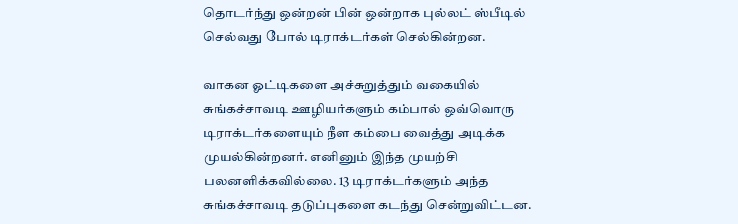தொடர்ந்து ஒன்றன் பின் ஒன்றாக புல்லட் ஸ்பீடில் செல்வது போல் டிராக்டர்கள் செல்கின்றன.

வாகன ஓட்டிகளை அச்சுறுத்தும் வகையில்
சுங்கச்சாவடி ஊழியர்களும் கம்பால் ஒவ்வொரு டிராக்டர்களையும் நீள கம்பை வைத்து அடிக்க முயல்கின்றனர். எனினும் இந்த முயற்சி பலனளிக்கவில்லை. 13 டிராக்டர்களும் அந்த சுங்கச்சாவடி தடுப்புகளை கடந்து சென்றுவிட்டன.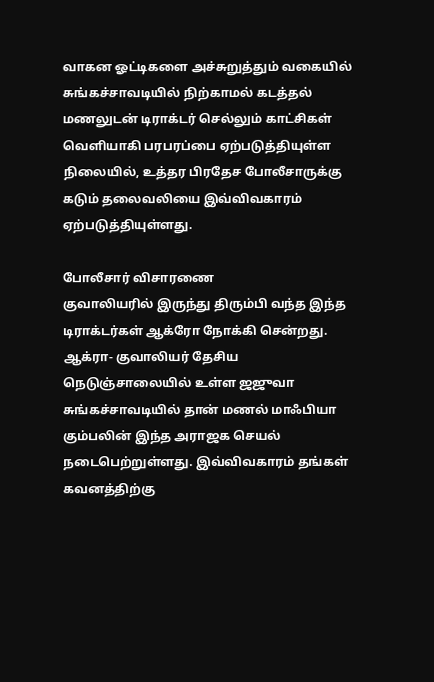வாகன ஓட்டிகளை அச்சுறுத்தும் வகையில் சுங்கச்சாவடியில் நிற்காமல் கடத்தல் மணலுடன் டிராக்டர் செல்லும் காட்சிகள் வெளியாகி பரபரப்பை ஏற்படுத்தியுள்ள நிலையில், உத்தர பிரதேச போலீசாருக்கு கடும் தலைவலியை இவ்விவகாரம் ஏற்படுத்தியுள்ளது.

போலீசார் விசாரணை
குவாலியரில் இருந்து திரும்பி வந்த இந்த டிராக்டர்கள் ஆக்ரோ நோக்கி சென்றது. ஆக்ரா- குவாலியர் தேசிய நெடுஞ்சாலையில் உள்ள ஜஜுவா சுங்கச்சாவடியில் தான் மணல் மாஃபியா கும்பலின் இந்த அராஜக செயல் நடைபெற்றுள்ளது. இவ்விவகாரம் தங்கள் கவனத்திற்கு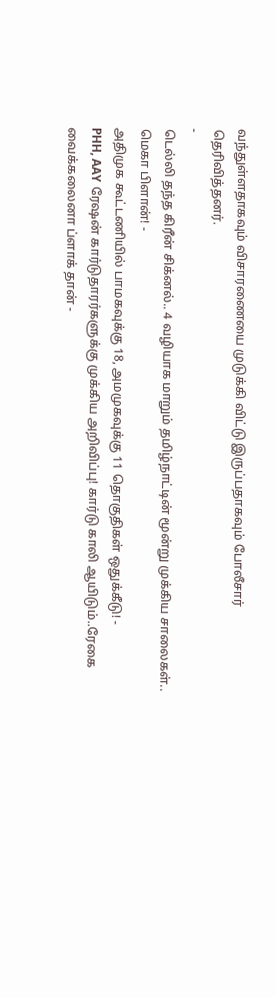வந்துள்ளதாகவும் விசாரணையை முடுக்கி விட்டு இருப்பதாகவும் போலீசார் தெரிவித்தனர்.
-
டெல்லி தந்த கிரீன் சிக்னல்.. 4 வழியாக மாறும் தமிழ்நாட்டின் மூன்று முக்கிய சாலைகள்.. மெகா பிளான்! -
அதிமுக கூட்டணியில் பாமகவுக்கு 18, அமமுகவுக்கு 11 தொகுதிகள் ஒதுக்கீடு! -
PHH, AAY ரேஷன் கார்டுதாரர்களுக்கு முக்கிய அறிவிப்பு! கார்டு காலி ஆயிடும்..ரேகை வைக்கலைனா ப்ளாக் தான் -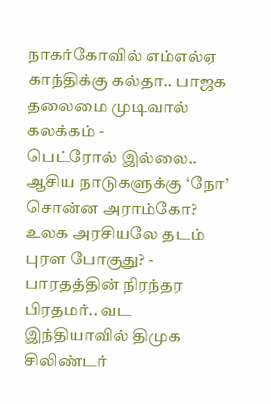நாகர்கோவில் எம்எல்ஏ காந்திக்கு கல்தா.. பாஜக தலைமை முடிவால் கலக்கம் -
பெட்ரோல் இல்லை.. ஆசிய நாடுகளுக்கு ‘நோ’ சொன்ன அராம்கோ? உலக அரசியலே தடம் புரள போகுது? -
பாரதத்தின் நிரந்தர பிரதமர்.. வட இந்தியாவில் திமுக சிலிண்டர்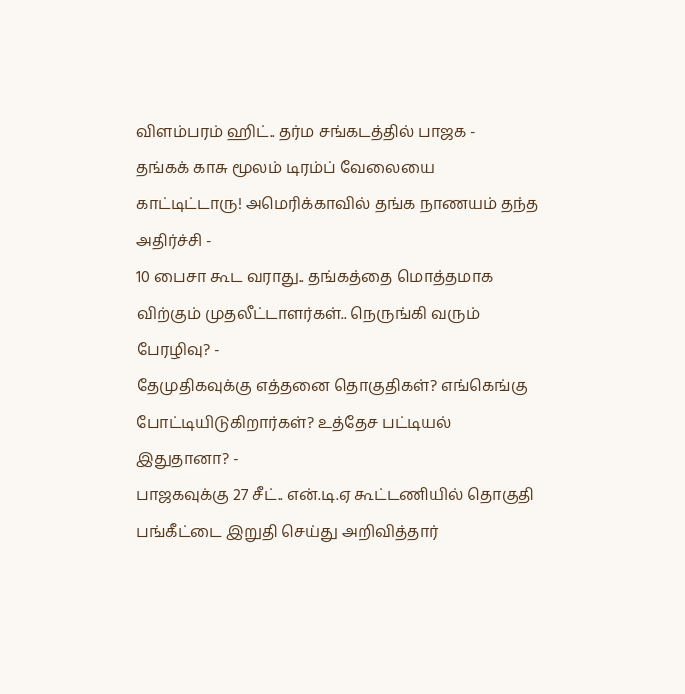விளம்பரம் ஹிட்.. தர்ம சங்கடத்தில் பாஜக -
தங்கக் காசு மூலம் டிரம்ப் வேலையை காட்டிட்டாரு! அமெரிக்காவில் தங்க நாணயம் தந்த அதிர்ச்சி -
10 பைசா கூட வராது.. தங்கத்தை மொத்தமாக விற்கும் முதலீட்டாளர்கள்.. நெருங்கி வரும் பேரழிவு? -
தேமுதிகவுக்கு எத்தனை தொகுதிகள்? எங்கெங்கு போட்டியிடுகிறார்கள்? உத்தேச பட்டியல் இதுதானா? -
பாஜகவுக்கு 27 சீட்.. என்.டி.ஏ கூட்டணியில் தொகுதி பங்கீட்டை இறுதி செய்து அறிவித்தார்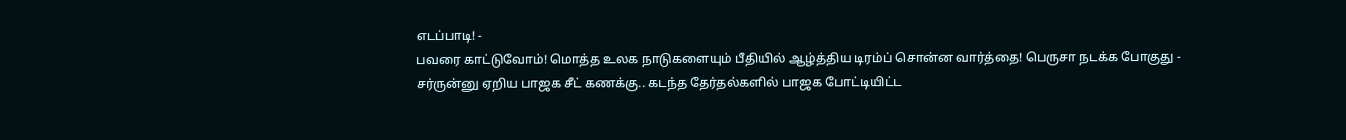எடப்பாடி! -
பவரை காட்டுவோம்! மொத்த உலக நாடுகளையும் பீதியில் ஆழ்த்திய டிரம்ப் சொன்ன வார்த்தை! பெருசா நடக்க போகுது -
சர்ருன்னு ஏறிய பாஜக சீட் கணக்கு.. கடந்த தேர்தல்களில் பாஜக போட்டியிட்ட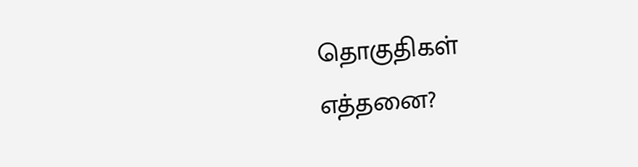தொகுதிகள் எத்தனை?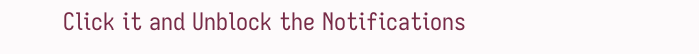Click it and Unblock the Notifications